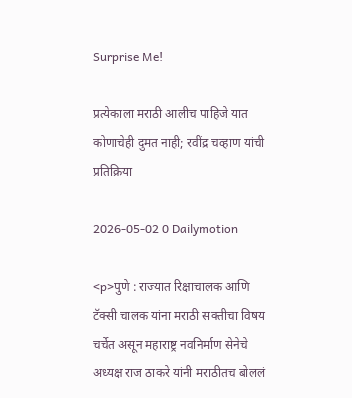Surprise Me!

प्रत्येकाला मराठी आलीच पाहिजे यात कोणाचेही दुमत नाही; रवींद्र चव्हाण यांची प्रतिक्रिया

2026-05-02 0 Dailymotion

<p>पुणे : राज्यात रिक्षाचालक आणि टॅक्सी चालक यांना मराठी सक्तीचा विषय चर्चेत असून महाराष्ट्र नवनिर्माण सेनेचे अध्यक्ष राज ठाकरे यांनी मराठीतच बोललं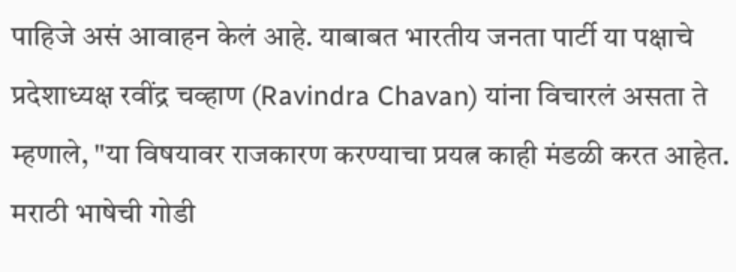पाहिजे असं आवाहन केलं आहे. याबाबत भारतीय जनता पार्टी या पक्षाचे प्रदेशाध्यक्ष रवींद्र चव्हाण (Ravindra Chavan) यांना विचारलं असता ते म्हणाले, "या विषयावर राजकारण करण्याचा प्रयत्न काही मंडळी करत आहेत. मराठी भाषेची गोडी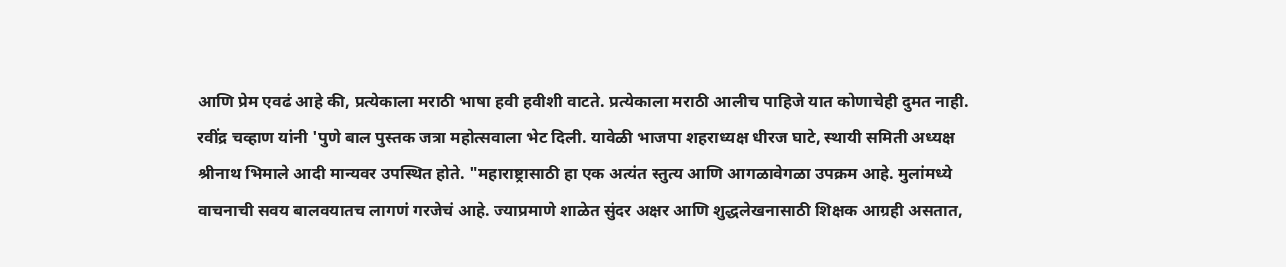आणि प्रेम एवढं आहे की, प्रत्येकाला मराठी भाषा हवी हवीशी वाटते. प्रत्येकाला मराठी आलीच पाहिजे यात कोणाचेही दुमत नाही. रवींद्र चव्हाण यांनी 'पुणे बाल पुस्तक जत्रा महोत्सवाला भेट दिली. यावेळी भाजपा शहराध्यक्ष धीरज घाटे, स्थायी समिती अध्यक्ष श्रीनाथ भिमाले आदी मान्यवर उपस्थित होते. "महाराष्ट्रासाठी हा एक अत्यंत स्तुत्य आणि आगळावेगळा उपक्रम आहे. मुलांमध्ये वाचनाची सवय बालवयातच लागणं गरजेचं आहे. ज्याप्रमाणे शाळेत सुंदर अक्षर आणि शुद्धलेखनासाठी शिक्षक आग्रही असतात,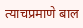त्याचप्रमाणे बाल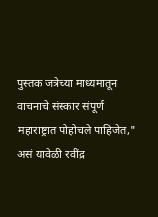पुस्तक जत्रेच्या माध्यमातून वाचनाचे संस्कार संपूर्ण महाराष्ट्रात पोहोचले पाहिजेत," असं यावेळी रवींद्र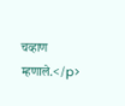चव्हाण म्हणाले.</p>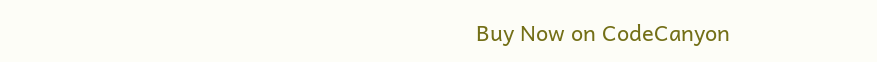Buy Now on CodeCanyon